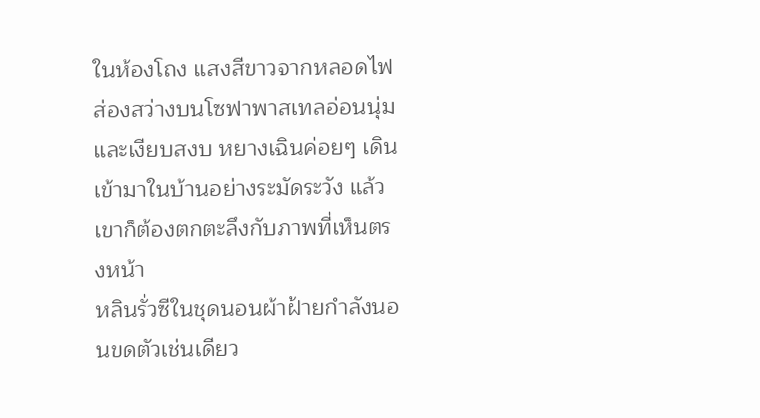ในห้องโถง แสงสีขาวจากหลอดไฟส่องสว่างบนโซฟาพาสเทลอ่อนนุ่มและเงียบสงบ หยางเฉินค่อยๆ เดินเข้ามาในบ้านอย่างระมัดระวัง แล้วเขาก็ต้องตกตะลึงกับภาพที่เห็นตรงหน้า
หลินรั่วซีในชุดนอนผ้าฝ้ายกำลังนอนขดตัวเช่นเดียว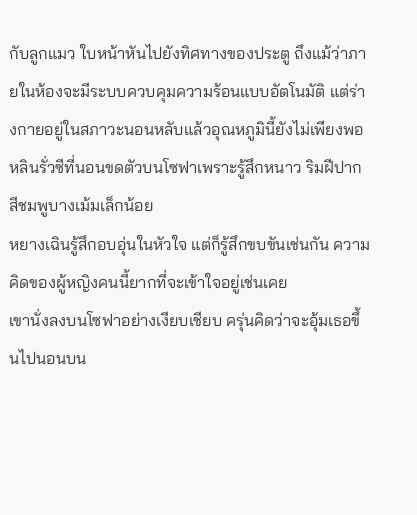กับลูกแมว ใบหน้าหันไปยังทิศทางของประตู ถึงแม้ว่าภายในห้องจะมีระบบควบคุมความร้อนแบบอัตโนมัติ แต่ร่างกายอยู่ในสภาวะนอนหลับแล้วอุณหภูมินี้ยังไม่เพียงพอ
หลินรั่วซีที่นอนขดตัวบนโซฟาเพราะรู้สึกหนาว ริมฝีปากสีชมพูบางเม้มเล็กน้อย
หยางเฉินรู้สึกอบอุ่นในหัวใจ แต่ก็รู้สึกขบขันเช่นกัน ความคิดของผู้หญิงคนนี้ยากที่จะเข้าใจอยู่เช่นเคย
เขานั่งลงบนโซฟาอย่างเงียบเชียบ ครุ่นคิดว่าจะอุ้มเธอขึ้นไปนอนบน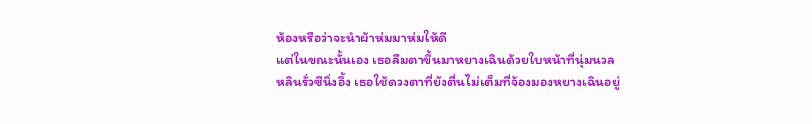ห้องหรือว่าจะนำผ้าห่มมาห่มให้ดี
แต่ในขณะนั้นเอง เธอลืมตาขึ้นมาหยางเฉินด้วยใบหน้าที่นุ่มนวล
หลินรั่วซีนิ่งอึ้ง เธอใช้ดวงตาที่ยังตื่นไม่เต็มที่จ้องมองหยางเฉินอยู่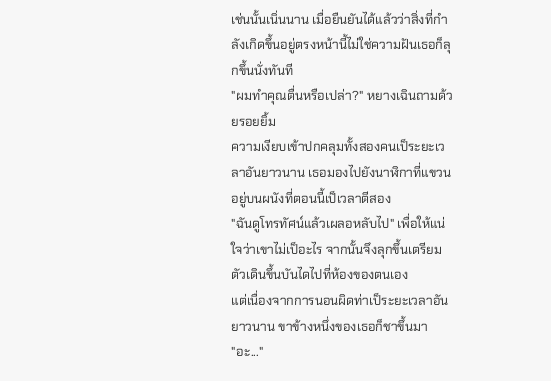เช่นนั้นเนิ่นนาน เมื่อยืนยันได้แล้วว่าสิ่งที่กำลังเกิดขึ้นอยู่ตรงหน้านี้ไม่ใช่ความฝันเธอก็ลุกขึ้นนั่งทันที
"ผมทำคุณตื่นหรือเปล่า?" หยางเฉินถามด้วยรอยยิ้ม
ความเงียบเข้าปกคลุมทั้งสองคนเป็ระยะเวลาอันยาวนาน เธอมองไปยังนาฬิกาที่แขวนอยู่บนผนังที่ตอนนี้เป็เวลาตีสอง
"ฉันดูโทรทัศน์แล้วเผลอหลับไป" เพื่อให้แน่ใจว่าเขาไม่เป็อะไร จากนั้นจึงลุกขึ้นเตรียมตัวเดินขึ้นบันไดไปที่ห้องของตนเอง
แต่เนื่องจากการนอนผิดท่าเป็ระยะเวลาอันยาวนาน ขาข้างหนึ่งของเธอก็ชาขึ้นมา
"อะ..."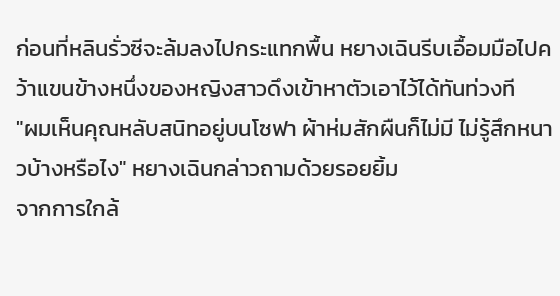ก่อนที่หลินรั่วซีจะล้มลงไปกระแทกพื้น หยางเฉินรีบเอื้อมมือไปคว้าแขนข้างหนึ่งของหญิงสาวดึงเข้าหาตัวเอาไว้ได้ทันท่วงที
"ผมเห็นคุณหลับสนิทอยู่บนโซฟา ผ้าห่มสักผืนก็ไม่มี ไม่รู้สึกหนาวบ้างหรือไง" หยางเฉินกล่าวถามด้วยรอยยิ้ม
จากการใกล้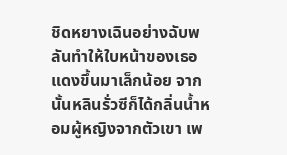ชิดหยางเฉินอย่างฉับพลันทำให้ใบหน้าของเธอแดงขึ้นมาเล็กน้อย จากนั้นหลินรั่วซีก็ได้กลิ่นน้ำหอมผู้หญิงจากตัวเขา เพ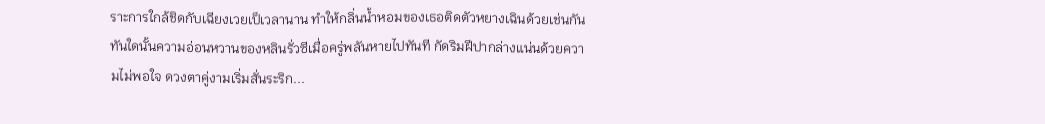ราะการใกล้ชิดกับเฉียงเวยเป็เวลานาน ทำให้กลิ่นน้ำหอมของเธอติดตัวหยางเฉินด้วยเช่นกัน
ทันใดนั้นความอ่อนหวานของหลินรั่วซีเมื่อครู่พลันหายไปทันที กัดริมฝีปากล่างแน่นด้วยความไม่พอใจ ดวงตาคู่งามเริ่มสั่นระริก...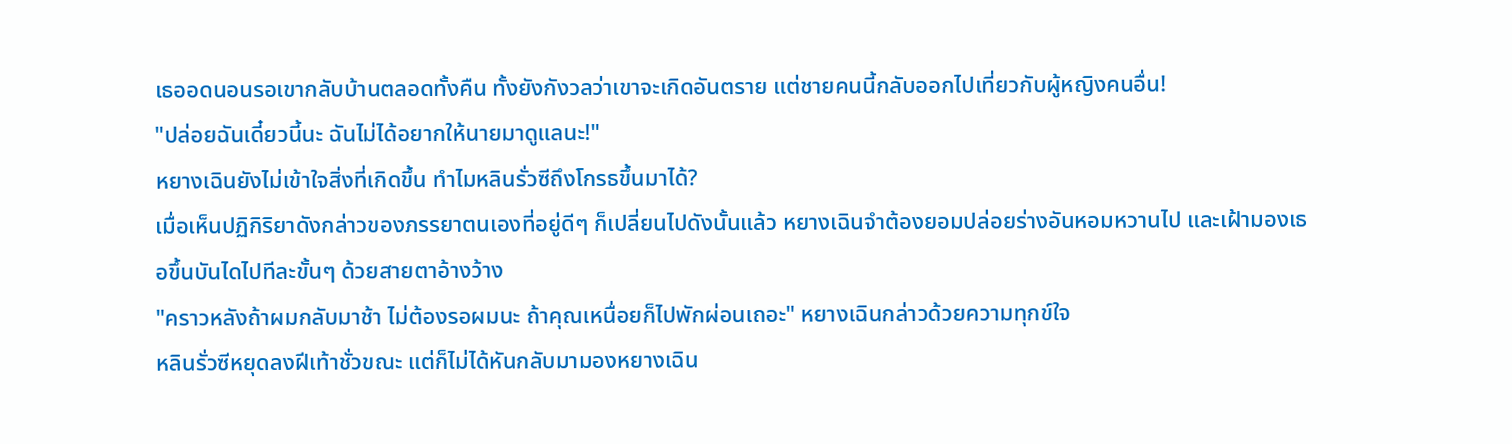เธออดนอนรอเขากลับบ้านตลอดทั้งคืน ทั้งยังกังวลว่าเขาจะเกิดอันตราย แต่ชายคนนี้กลับออกไปเที่ยวกับผู้หญิงคนอื่น!
"ปล่อยฉันเดี๋ยวนี้นะ ฉันไม่ได้อยากให้นายมาดูแลนะ!"
หยางเฉินยังไม่เข้าใจสิ่งที่เกิดขึ้น ทำไมหลินรั่วซีถึงโกรธขึ้นมาได้?
เมื่อเห็นปฏิกิริยาดังกล่าวของภรรยาตนเองที่อยู่ดีๆ ก็เปลี่ยนไปดังนั้นแล้ว หยางเฉินจำต้องยอมปล่อยร่างอันหอมหวานไป และเฝ้ามองเธอขึ้นบันไดไปทีละขั้นๆ ด้วยสายตาอ้างว้าง
"คราวหลังถ้าผมกลับมาช้า ไม่ต้องรอผมนะ ถ้าคุณเหนื่อยก็ไปพักผ่อนเถอะ" หยางเฉินกล่าวด้วยความทุกข์ใจ
หลินรั่วซีหยุดลงฝีเท้าชั่วขณะ แต่ก็ไม่ได้หันกลับมามองหยางเฉิน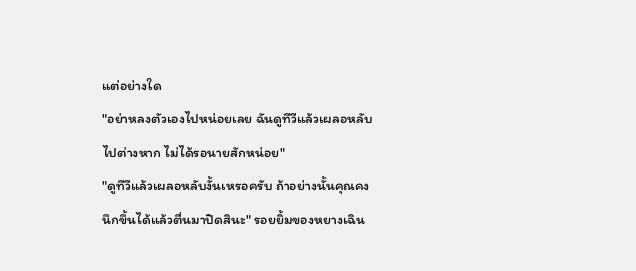แต่อย่างใด
"อย่าหลงตัวเองไปหน่อยเลย ฉันดูทีวีแล้วเผลอหลับไปต่างหาก ไม่ได้รอนายสักหน่อย"
"ดูทีวีแล้วเผลอหลับงั้นเหรอครับ ถ้าอย่างนั้นคุณคงนึกขึ้นได้แล้วตื่นมาปิดสินะ" รอยยิ้มของหยางเฉิน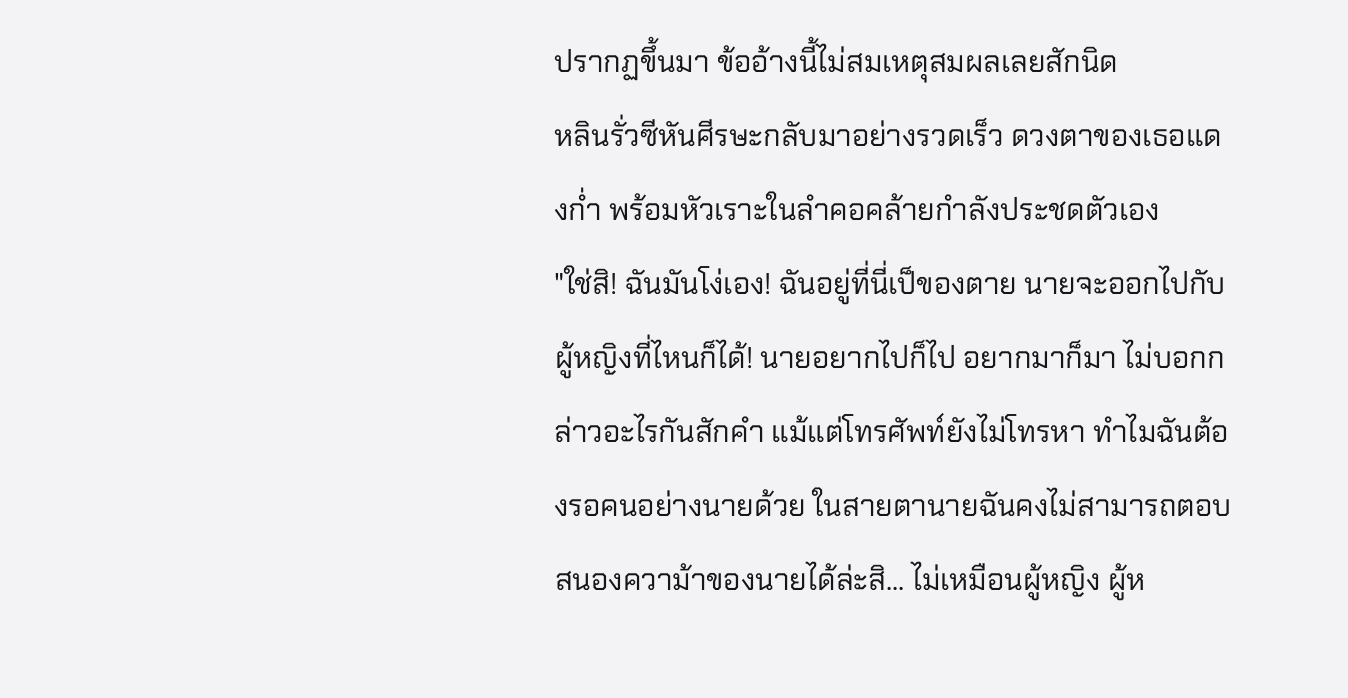ปรากฏขึ้นมา ข้ออ้างนี้ไม่สมเหตุสมผลเลยสักนิด
หลินรั่วซีหันศีรษะกลับมาอย่างรวดเร็ว ดวงตาของเธอแดงก่ำ พร้อมหัวเราะในลำคอคล้ายกำลังประชดตัวเอง
"ใช่สิ! ฉันมันโง่เอง! ฉันอยู่ที่นี่เป็ของตาย นายจะออกไปกับผู้หญิงที่ไหนก็ได้! นายอยากไปก็ไป อยากมาก็มา ไม่บอกกล่าวอะไรกันสักคำ แม้แต่โทรศัพท์ยังไม่โทรหา ทำไมฉันต้องรอคนอย่างนายด้วย ในสายตานายฉันคงไม่สามารถตอบสนองความ้าของนายได้ล่ะสิ... ไม่เหมือนผู้หญิง ผู้ห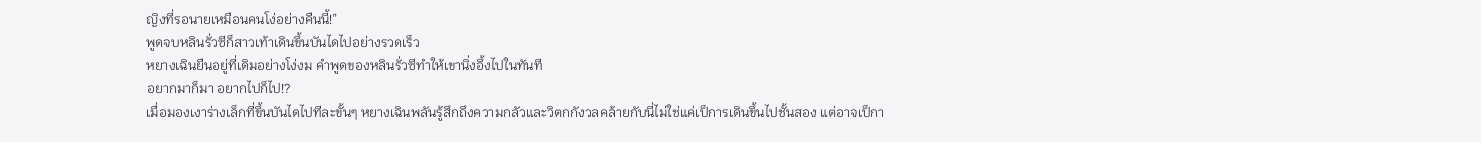ญิงที่รอนายเหมือนคนโง่อย่างคืนนี้!”
พูดจบหลินรั่วซีก็สาวเท้าเดินขึ้นบันไดไปอย่างรวดเร็ว
หยางเฉินยืนอยู่ที่เดิมอย่างโง่งม คำพูดของหลินรั่วซีทำให้เขานิ่งอึ้งไปในทันที
อยากมาก็มา อยากไปก็ไป!?
เมื่อมองเงาร่างเล็กที่ขึ้นบันไดไปทีละขั้นๆ หยางเฉินพลันรู้สึกถึงความกลัวและวิตกกังวลคล้ายกับนี่ไม่ใช่แค่เป็การเดินขึ้นไปชั้นสอง แต่อาจเป็กา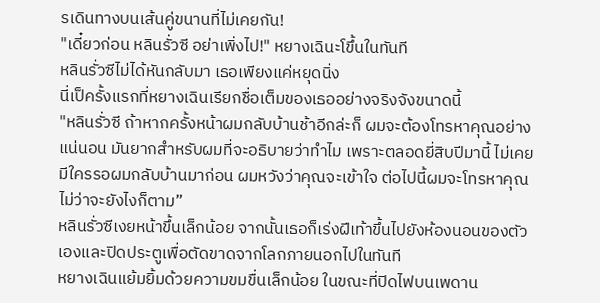รเดินทางบนเส้นคู่ขนานที่ไม่เคยกัน!
"เดี๋ยวก่อน หลินรั่วซี อย่าเพิ่งไป!" หยางเฉินะโขึ้นในทันที
หลินรั่วซีไม่ได้หันกลับมา เธอเพียงแค่หยุดนิ่ง
นี่เป็ครั้งแรกที่หยางเฉินเรียกชื่อเต็มของเธออย่างจริงจังขนาดนี้
"หลินรั่วซี ถ้าหากครั้งหน้าผมกลับบ้านช้าอีกล่ะก็ ผมจะต้องโทรหาคุณอย่างแน่นอน มันยากสำหรับผมที่จะอธิบายว่าทำไม เพราะตลอดยี่สิบปีมานี้ ไม่เคยมีใครรอผมกลับบ้านมาก่อน ผมหวังว่าคุณจะเข้าใจ ต่อไปนี้ผมจะโทรหาคุณ ไม่ว่าจะยังไงก็ตาม”
หลินรั่วซีเงยหน้าขึ้นเล็กน้อย จากนั้นเธอก็เร่งฝีเท้าขึ้นไปยังห้องนอนของตัวเองและปิดประตูเพื่อตัดขาดจากโลกภายนอกไปในทันที
หยางเฉินแย้มยิ้มด้วยความขมขื่นเล็กน้อย ในขณะที่ปิดไฟบนเพดาน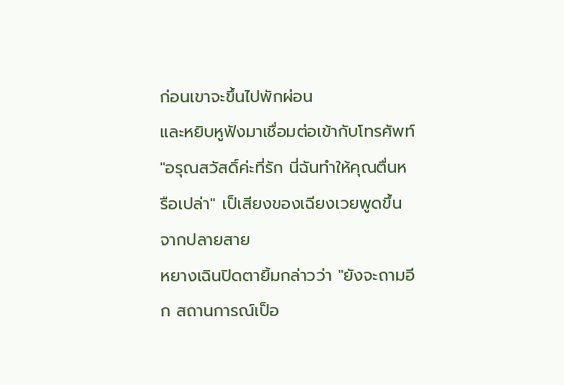ก่อนเขาจะขึ้นไปพักผ่อน
และหยิบหูฟังมาเชื่อมต่อเข้ากับโทรศัพท์
"อรุณสวัสดิ์ค่ะที่รัก นี่ฉันทำให้คุณตื่นหรือเปล่า" เป็เสียงของเฉียงเวยพูดขึ้นจากปลายสาย
หยางเฉินปิดตายิ้มกล่าวว่า "ยังจะถามอีก สถานการณ์เป็อ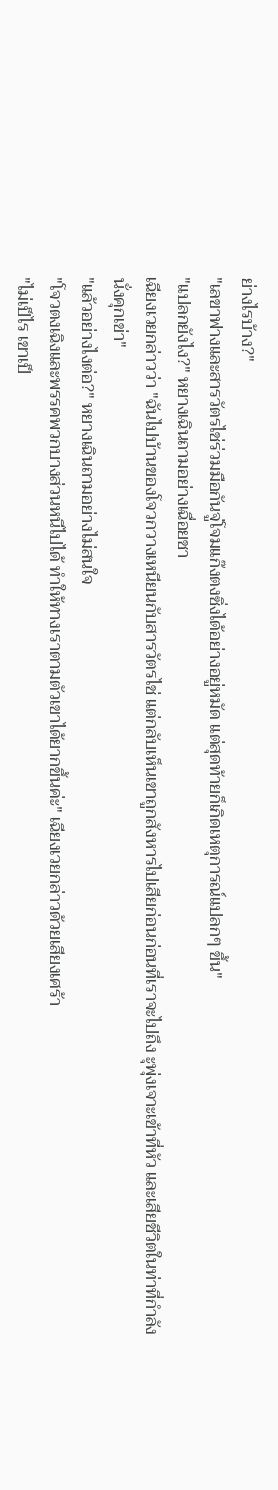ย่างไรบ้าง?"
"เลขาฟางและสารวัตรไช่ร่วมมือกันจู่โจมแก๊งตงซิ่งได้อย่างอยู่หมัด แต่สุดท้ายก็เกิดเหตุการณ์แปลกๆ ขึ้น"
"แปลกยังไง?" หยางเฉินถามอย่างเฉื่อยชา
เฉียงเวยกล่าวว่า "ฉันไปบ้านของโจวกวางเหนียนกับสารวัตรไช่ แต่กลับเห็นเขาถูกสังหารไปเสียก่อนก่อนที่เราจะไปถึง ะุพุ่งเจาะเข้าที่หัว และเสียชีวิตในท่าที่กำลังนั่งคุกเข่า"
"แล้วอย่างไงต่อ?" หยางเฉินถามอย่างไม่สนใจ
"โจวตงเฉิงและพรรคพวกบางส่วนหนีไปได้ ทำให้ทางเราตามตัวเขาได้ยากขึ้นค่ะ" เฉียงเวยกล่าวด้วยเสียงเศร้า
"ไม่เป็ไร เขาเป็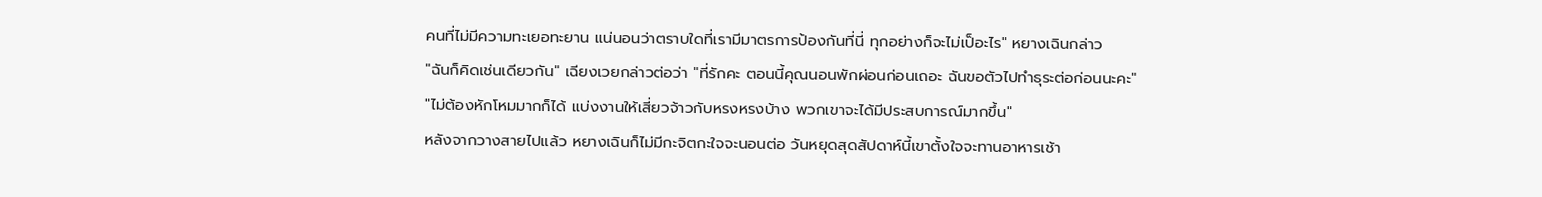คนที่ไม่มีความทะเยอทะยาน แน่นอนว่าตราบใดที่เรามีมาตรการป้องกันที่นี่ ทุกอย่างก็จะไม่เป็อะไร" หยางเฉินกล่าว
"ฉันก็คิดเช่นเดียวกัน" เฉียงเวยกล่าวต่อว่า "ที่รักคะ ตอนนี้คุณนอนพักผ่อนก่อนเถอะ ฉันขอตัวไปทำธุระต่อก่อนนะคะ"
"ไม่ต้องหักโหมมากก็ได้ แบ่งงานให้เสี่ยวจ้าวกับหรงหรงบ้าง พวกเขาจะได้มีประสบการณ์มากขึ้น"
หลังจากวางสายไปแล้ว หยางเฉินก็ไม่มีกะจิตกะใจจะนอนต่อ วันหยุดสุดสัปดาห์นี้เขาตั้งใจจะทานอาหารเช้า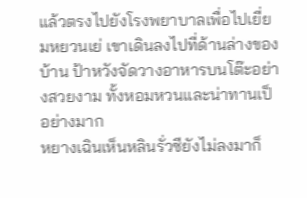แล้วตรงไปยังโรงพยาบาลเพื่อไปเยี่ยมหยวนเย่ เขาเดินลงไปที่ด้านล่างของบ้าน ป้าหวังจัดวางอาหารบนโต๊ะอย่างสวยงาม ทั้งหอมหวนและน่าทานเป็อย่างมาก
หยางเฉินเห็นหลินรั่วซียังไม่ลงมาก็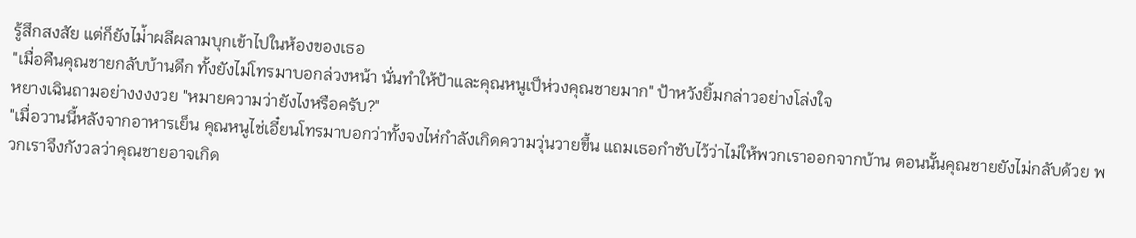รู้สึกสงสัย แต่ก็ยังไม่้าผลีผลามบุกเข้าไปในห้องของเธอ
"เมื่อคืนคุณชายกลับบ้านดึก ทั้งยังไม่โทรมาบอกล่วงหน้า นั่นทำให้ป้าและคุณหนูเป็ห่วงคุณชายมาก" ป้าหวังยิ้มกล่าวอย่างโล่งใจ
หยางเฉินถามอย่างงงงวย "หมายความว่ายังไงหรือครับ?"
"เมื่อวานนี้หลังจากอาหารเย็น คุณหนูไช่เอี๋ยนโทรมาบอกว่าทั้งจงไห่กำลังเกิดความวุ่นวายขึ้น แถมเธอกำชับไว้ว่าไม่ให้พวกเราออกจากบ้าน ตอนนั้นคุณชายยังไม่กลับด้วย พวกเราจึงกังวลว่าคุณชายอาจเกิด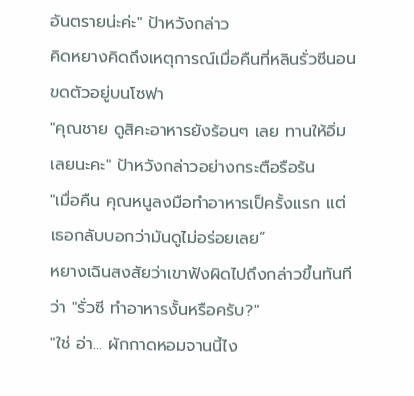อันตรายน่ะค่ะ" ป้าหวังกล่าว
คิดหยางคิดถึงเหตุการณ์เมื่อคืนที่หลินรั่วซีนอนขดตัวอยู่บนโซฟา
"คุณชาย ดูสิคะอาหารยังร้อนๆ เลย ทานให้อิ่มเลยนะคะ" ป้าหวังกล่าวอย่างกระตือรือร้น
"เมื่อคืน คุณหนูลงมือทำอาหารเป็ครั้งแรก แต่เธอกลับบอกว่ามันดูไม่อร่อยเลย”
หยางเฉินสงสัยว่าเขาฟังผิดไปถึงกล่าวขึ้นทันทีว่า "รั่วซี ทำอาหารงั้นหรือครับ?"
"ใช่ อ่า... ผักกาดหอมจานนี้ไง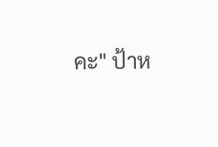คะ" ป้าห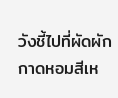วังชี้ไปที่ผัดผักกาดหอมสีเห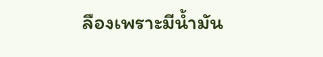ลืองเพราะมีน้ำมัน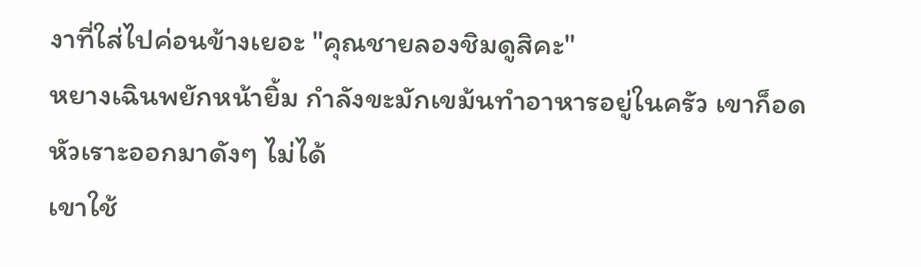งาที่ใส่ไปค่อนข้างเยอะ "คุณชายลองชิมดูสิคะ"
หยางเฉินพยักหน้ายิ้ม กำลังขะมักเขม้นทำอาหารอยู่ในครัว เขาก็อดหัวเราะออกมาดังๆ ไม่ได้
เขาใช้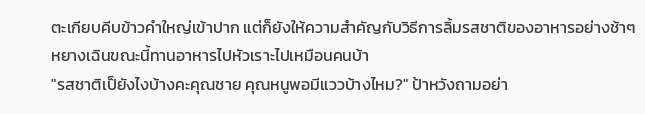ตะเกียบคีบข้าวคำใหญ่เข้าปาก แต่ก็ยังให้ความสำคัญกับวิธีการลิ้มรสชาติของอาหารอย่างช้าๆ หยางเฉินขณะนี้ทานอาหารไปหัวเราะไปเหมือนคนบ้า
"รสชาติเป็ยังไงบ้างคะคุณชาย คุณหนูพอมีแววบ้างไหม?" ป้าหวังถามอย่า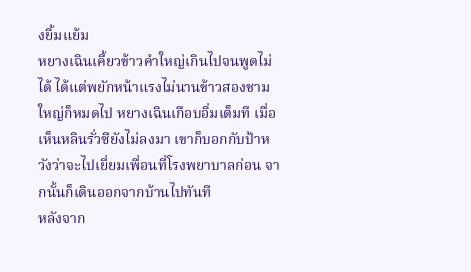งยิ้มแย้ม
หยางเฉินเคี้ยวข้าวคำใหญ่เกินไปจนพูดไม่ได้ ได้แต่พยักหน้าแรงไม่นานข้าวสองชามใหญ่ก็หมดไป หยางเฉินเกือบอิ่มเต็มที เมื่อเห็นหลินรั่วซียังไม่ลงมา เขาก็บอกกับป้าหวังว่าจะไปเยี่ยมเพื่อนที่โรงพยาบาลก่อน จากนั้นก็เดินออกจากบ้านไปทันที
หลังจาก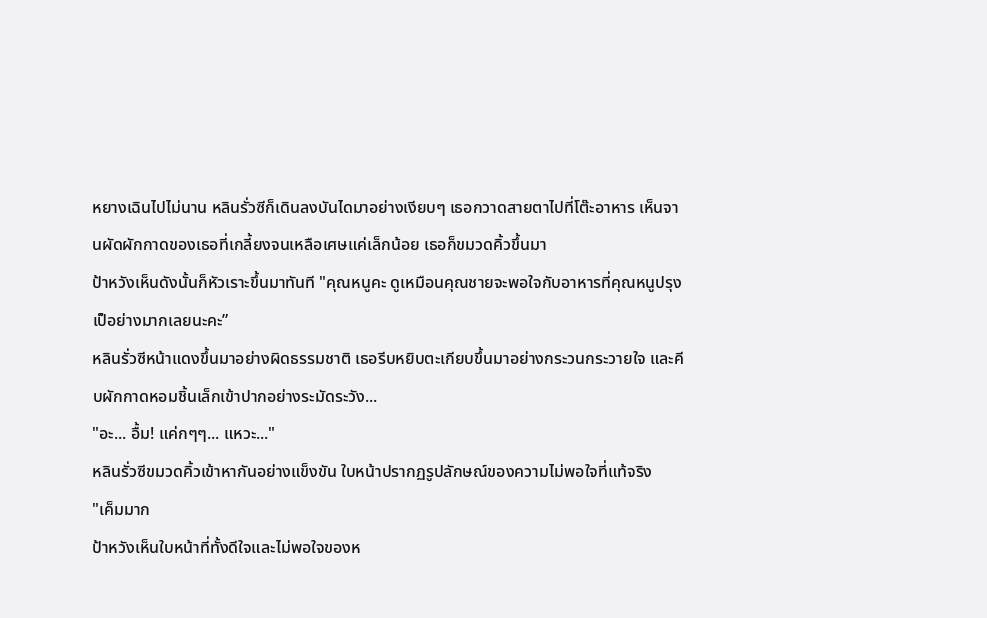หยางเฉินไปไม่นาน หลินรั่วซีก็เดินลงบันไดมาอย่างเงียบๆ เธอกวาดสายตาไปที่โต๊ะอาหาร เห็นจานผัดผักกาดของเธอที่เกลี้ยงจนเหลือเศษแค่เล็กน้อย เธอก็ขมวดคิ้วขึ้นมา
ป้าหวังเห็นดังนั้นก็หัวเราะขึ้นมาทันที "คุณหนูคะ ดูเหมือนคุณชายจะพอใจกับอาหารที่คุณหนูปรุงเป็อย่างมากเลยนะคะ”
หลินรั่วซีหน้าแดงขึ้นมาอย่างผิดธรรมชาติ เธอรีบหยิบตะเกียบขึ้นมาอย่างกระวนกระวายใจ และคีบผักกาดหอมชิ้นเล็กเข้าปากอย่างระมัดระวัง...
"อะ... อื้ม! แค่กๆๆ... แหวะ..."
หลินรั่วซีขมวดคิ้วเข้าหากันอย่างแข็งขัน ใบหน้าปรากฏรูปลักษณ์ของความไม่พอใจที่แท้จริง
"เค็มมาก
ป้าหวังเห็นใบหน้าที่ทั้งดีใจและไม่พอใจของห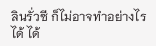ลินรั่วซี ก็ไม่อาจทำอย่างไรได้ ได้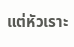แต่หัวเราะ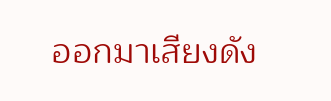ออกมาเสียงดัง